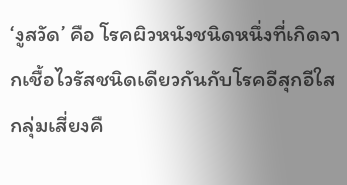‘งูสวัด’ คือ โรคผิวหนังชนิดหนึ่งที่เกิดจากเชื้อไวรัสชนิดเดียวกันกับโรคอีสุกอีใส กลุ่มเสี่ยงคื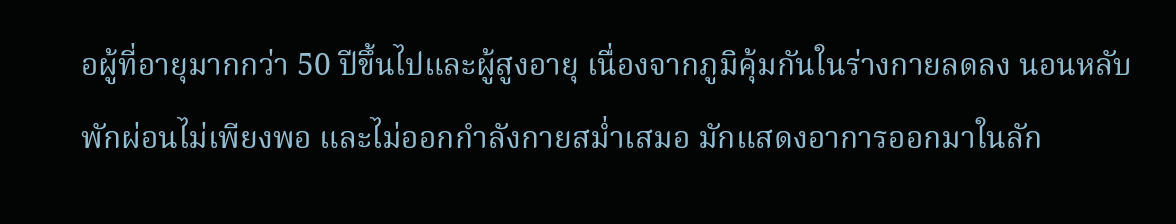อผู้ที่อายุมากกว่า 50 ปีขึ้นไปและผู้สูงอายุ เนื่องจากภูมิคุ้มกันในร่างกายลดลง นอนหลับพักผ่อนไม่เพียงพอ และไม่ออกกำลังกายสม่ำเสมอ มักแสดงอาการออกมาในลัก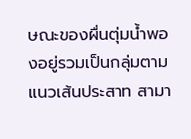ษณะของผื่นตุ่มน้ำพองอยู่รวมเป็นกลุ่มตามแนวเส้นประสาท สามา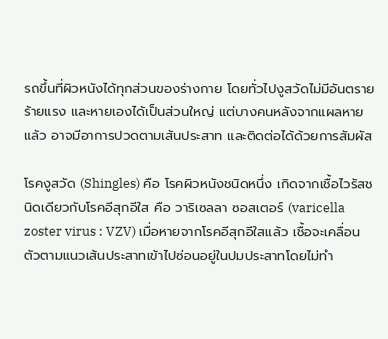รถขึ้นที่ผิวหนังได้ทุกส่วนของร่างกาย โดยทั่วไปงูสวัดไม่มีอันตรายร้ายแรง และหายเองได้เป็นส่วนใหญ่ แต่บางคนหลังจากแผลหายแล้ว อาจมีอาการปวดตามเส้นประสาท และติดต่อได้ด้วยการสัมผัส

โรคงูสวัด (Shingles) คือ โรคผิวหนังชนิดหนึ่ง เกิดจากเชื้อไวรัสชนิดเดียวกับโรคอีสุกอีใส คือ วาริเซลลา ซอสเตอร์ (varicella zoster virus : VZV) เมื่อหายจากโรคอีสุกอีใสแล้ว เชื้อจะเคลื่อนตัวตามแนวเส้นประสาทเข้าไปซ่อนอยู่ในปมประสาทโดยไม่ทำ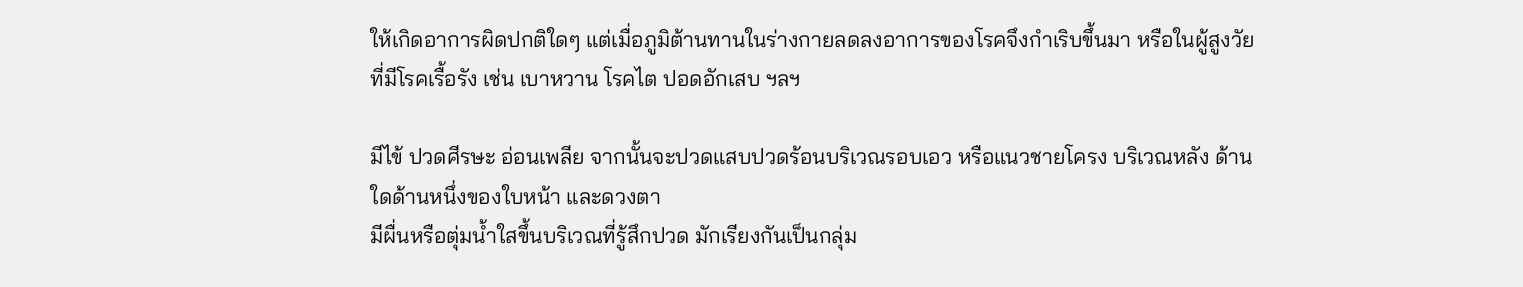ให้เกิดอาการผิดปกติใดๆ แต่เมื่อภูมิต้านทานในร่างกายลดลงอาการของโรคจึงกำเริบขึ้นมา หรือในผู้สูงวัยที่มีโรคเรื้อรัง เช่น เบาหวาน โรคไต ปอดอักเสบ ฯลฯ

มีไข้ ปวดศีรษะ อ่อนเพลีย จากนั้นจะปวดแสบปวดร้อนบริเวณรอบเอว หรือแนวชายโครง บริเวณหลัง ด้านใดด้านหนึ่งของใบหน้า และดวงตา
มีผื่นหรือตุ่มน้ำใสขึ้นบริเวณที่รู้สึกปวด มักเรียงกันเป็นกลุ่ม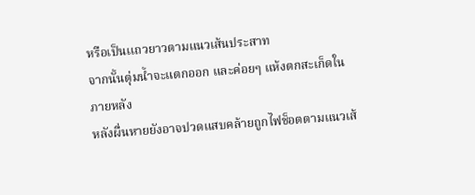หรือเป็นเเถวยาวตามแนวเส้นประสาท
จากนั้นตุ่มน้ำจะแตกออก และค่อยๆ แห้งตกสะเก็ดในภายหลัง
หลังผื่นหายยังอาจปวดแสบคล้ายถูกไฟช็อตตามแนวเส้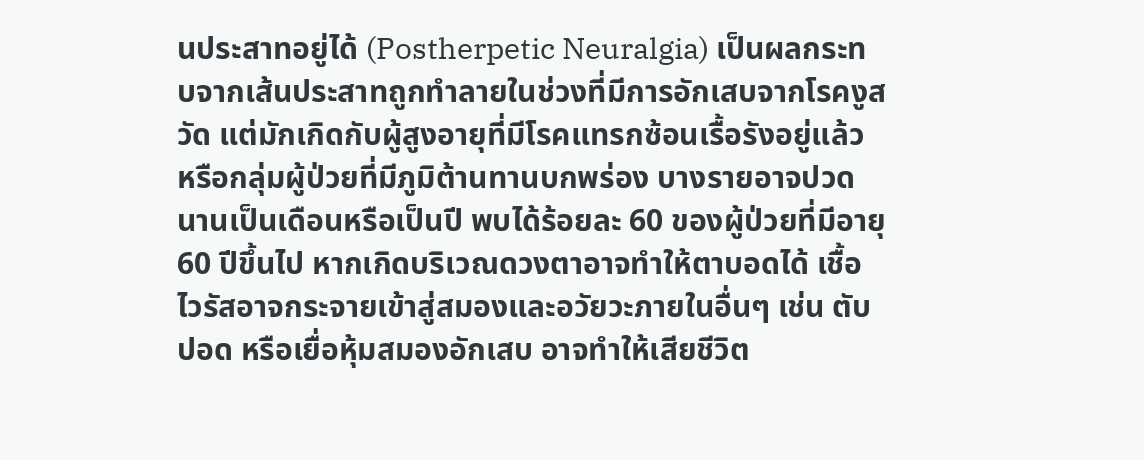นประสาทอยู่ได้ (Postherpetic Neuralgia) เป็นผลกระทบจากเส้นประสาทถูกทำลายในช่วงที่มีการอักเสบจากโรคงูสวัด แต่มักเกิดกับผู้สูงอายุที่มีโรคแทรกซ้อนเรื้อรังอยู่แล้ว หรือกลุ่มผู้ป่วยที่มีภูมิต้านทานบกพร่อง บางรายอาจปวดนานเป็นเดือนหรือเป็นปี พบได้ร้อยละ 60 ของผู้ป่วยที่มีอายุ 60 ปีขึ้นไป หากเกิดบริเวณดวงตาอาจทำให้ตาบอดได้ เชื้อไวรัสอาจกระจายเข้าสู่สมองและอวัยวะภายในอื่นๆ เช่น ตับ ปอด หรือเยื่อหุ้มสมองอักเสบ อาจทำให้เสียชีวิต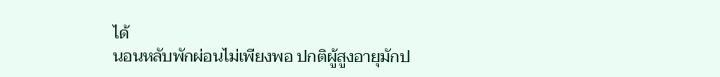ได้
นอนหลับพักผ่อนไม่เพียงพอ ปกติผู้สูงอายุมักป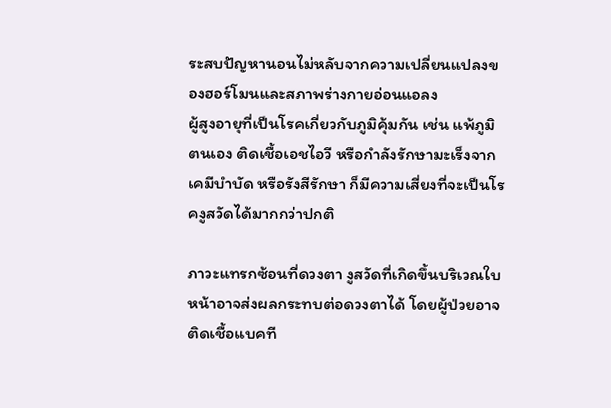ระสบปัญหานอนไม่หลับจากความเปลี่ยนแปลงของฮอร์โมนและสภาพร่างกายอ่อนแอลง
ผู้สูงอายุที่เป็นโรคเกี่ยวกับภูมิคุ้มกัน เช่น แพ้ภูมิตนเอง ติดเชื้อเอชไอวี หรือกำลังรักษามะเร็งจากเคมีบำบัด หรือรังสีรักษา ก็มีความเสี่ยงที่จะเป็นโรคงูสวัดได้มากกว่าปกติ

ภาวะแทรกซ้อนที่ดวงตา งูสวัดที่เกิดขึ้นบริเวณใบหน้าอาจส่งผลกระทบต่อดวงตาได้ โดยผู้ป่วยอาจติดเชื้อแบคที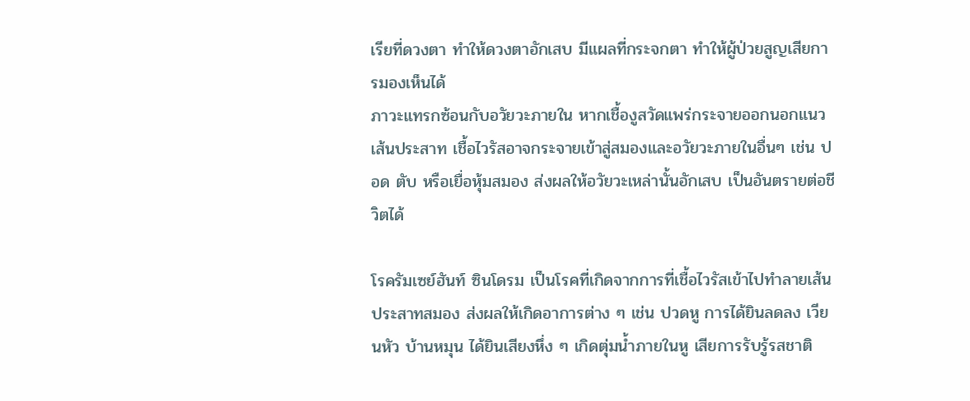เรียที่ดวงตา ทำให้ดวงตาอักเสบ มีแผลที่กระจกตา ทำให้ผู้ป่วยสูญเสียการมองเห็นได้
ภาวะแทรกซ้อนกับอวัยวะภายใน หากเชื้องูสวัดแพร่กระจายออกนอกแนวเส้นประสาท เชื้อไวรัสอาจกระจายเข้าสู่สมองและอวัยวะภายในอื่นๆ เช่น ปอด ตับ หรือเยื่อหุ้มสมอง ส่งผลให้อวัยวะเหล่านั้นอักเสบ เป็นอันตรายต่อชีวิตได้

โรครัมเซย์ฮันท์ ซินโดรม เป็นโรคที่เกิดจากการที่เชื้อไวรัสเข้าไปทำลายเส้นประสาทสมอง ส่งผลให้เกิดอาการต่าง ๆ เช่น ปวดหู การได้ยินลดลง เวียนหัว บ้านหมุน ได้ยินเสียงหึ่ง ๆ เกิดตุ่มน้ำภายในหู เสียการรับรู้รสชาติ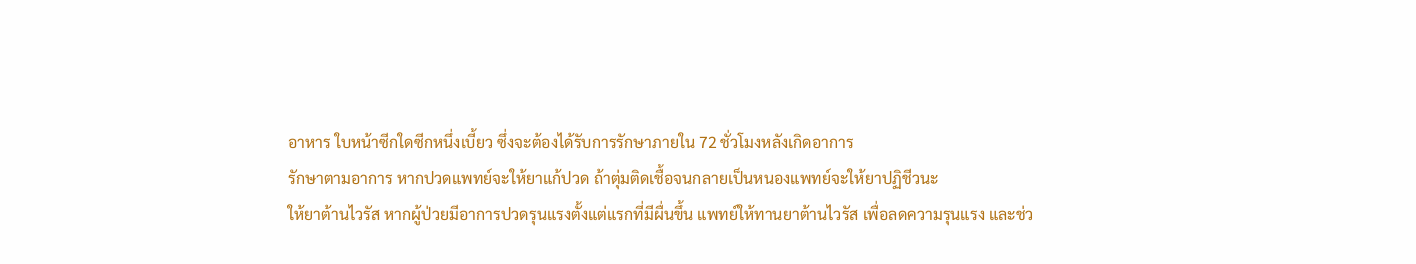อาหาร ใบหน้าซีกใดซีกหนึ่งเบี้ยว ซึ่งจะต้องได้รับการรักษาภายใน 72 ชั่วโมงหลังเกิดอาการ
รักษาตามอาการ หากปวดแพทย์จะให้ยาแก้ปวด ถ้าตุ่มติดเชื้อจนกลายเป็นหนองแพทย์จะให้ยาปฏิชีวนะ
ให้ยาต้านไวรัส หากผู้ป่วยมีอาการปวดรุนแรงตั้งแต่แรกที่มีผื่นขึ้น แพทย์ให้ทานยาต้านไวรัส เพื่อลดความรุนแรง และช่ว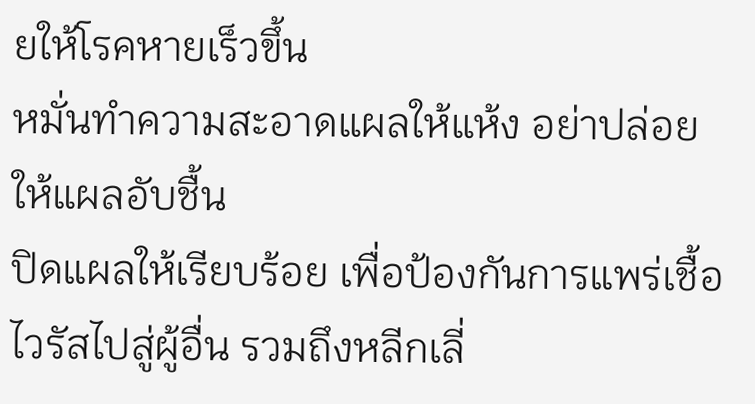ยให้โรคหายเร็วขึ้น
หมั่นทำความสะอาดแผลให้แห้ง อย่าปล่อยให้แผลอับชื้น
ปิดแผลให้เรียบร้อย เพื่อป้องกันการแพร่เชื้อไวรัสไปสู่ผู้อื่น รวมถึงหลีกเลี่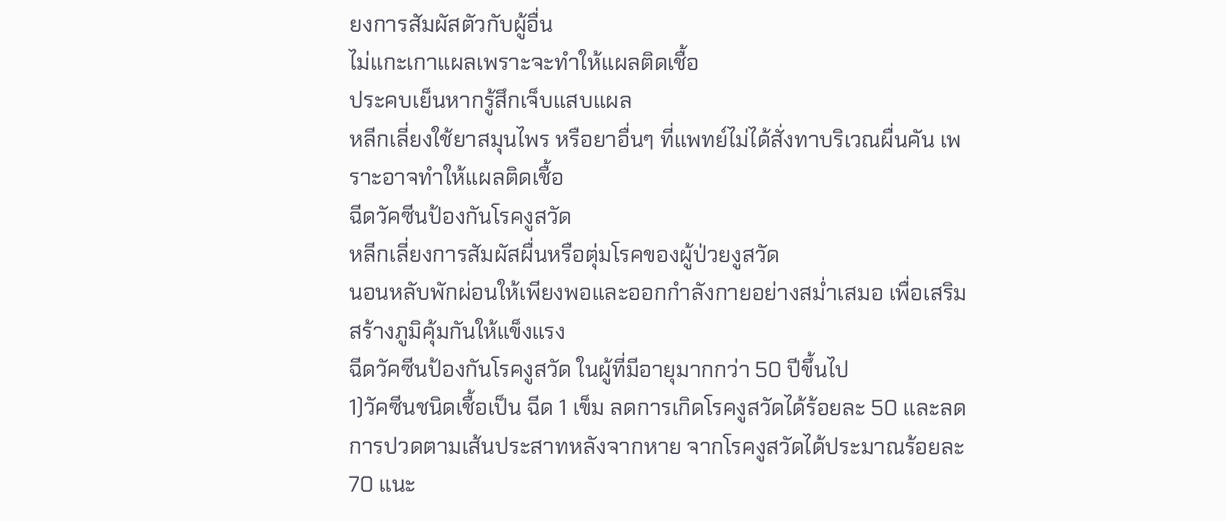ยงการสัมผัสตัวกับผู้อื่น
ไม่แกะเกาแผลเพราะจะทำให้แผลติดเชื้อ
ประคบเย็นหากรู้สึกเจ็บแสบแผล
หลีกเลี่ยงใช้ยาสมุนไพร หรือยาอื่นๆ ที่แพทย์ไม่ได้สั่งทาบริเวณผื่นคัน เพราะอาจทำให้แผลติดเชื้อ
ฉีดวัคซีนป้องกันโรคงูสวัด
หลีกเลี่ยงการสัมผัสผื่นหรือตุ่มโรคของผู้ป่วยงูสวัด
นอนหลับพักผ่อนให้เพียงพอและออกกำลังกายอย่างสม่ำเสมอ เพื่อเสริมสร้างภูมิคุ้มกันให้แข็งแรง
ฉีดวัคซีนป้องกันโรคงูสวัด ในผู้ที่มีอายุมากกว่า 50 ปีขึ้นไป
1)วัคซีนชนิดเชื้อเป็น ฉีด 1 เข็ม ลดการเกิดโรคงูสวัดได้ร้อยละ 50 และลดการปวดตามเส้นประสาทหลังจากหาย จากโรคงูสวัดได้ประมาณร้อยละ 70 แนะ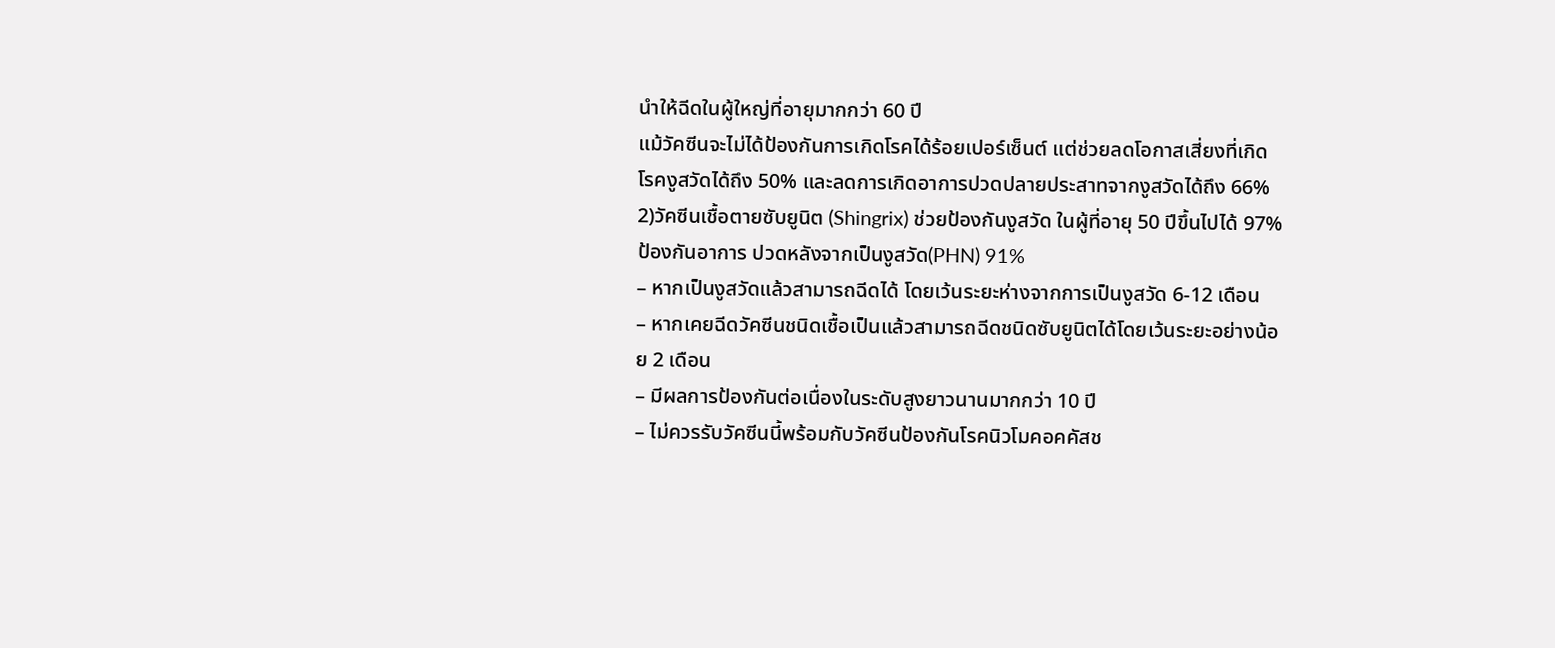นําให้ฉีดในผู้ใหญ่ที่อายุมากกว่า 60 ปี
แม้วัคซีนจะไม่ได้ป้องกันการเกิดโรคได้ร้อยเปอร์เซ็นต์ แต่ช่วยลดโอกาสเสี่ยงที่เกิดโรคงูสวัดได้ถึง 50% และลดการเกิดอาการปวดปลายประสาทจากงูสวัดได้ถึง 66%
2)วัคซีนเชื้อตายซับยูนิต (Shingrix) ช่วยป้องกันงูสวัด ในผู้ที่อายุ 50 ปีขึ้นไปได้ 97% ป้องกันอาการ ปวดหลังจากเป็นงูสวัด(PHN) 91%
– หากเป็นงูสวัดแล้วสามารถฉีดได้ โดยเว้นระยะห่างจากการเป็นงูสวัด 6-12 เดือน
– หากเคยฉีดวัคซีนชนิดเชื้อเป็นแล้วสามารถฉีดชนิดซับยูนิตได้โดยเว้นระยะอย่างน้อย 2 เดือน
– มีผลการป้องกันต่อเนื่องในระดับสูงยาวนานมากกว่า 10 ปี
– ไม่ควรรับวัคซีนนี้พร้อมกับวัคซีนป้องกันโรคนิวโมคอคคัสช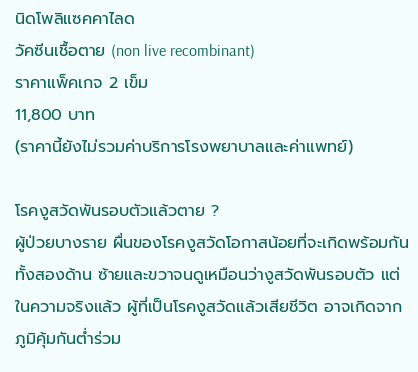นิดโพลิแซคคาไลด
วัคซีนเชื้อตาย (non live recombinant)
ราคาแพ็คเกจ 2 เข็ม
11,800 บาท
(ราคานี้ยังไม่รวมค่าบริการโรงพยาบาลและค่าแพทย์)

โรคงูสวัดพันรอบตัวแล้วตาย ?
ผู้ป่วยบางราย ผื่นของโรคงูสวัดโอกาสน้อยที่จะเกิดพร้อมกันทั้งสองด้าน ซ้ายและขวาจนดูเหมือนว่างูสวัดพันรอบตัว แต่ในความจริงแล้ว ผู้ที่เป็นโรคงูสวัดแล้วเสียชีวิต อาจเกิดจากภูมิคุ้มกันต่ำร่วม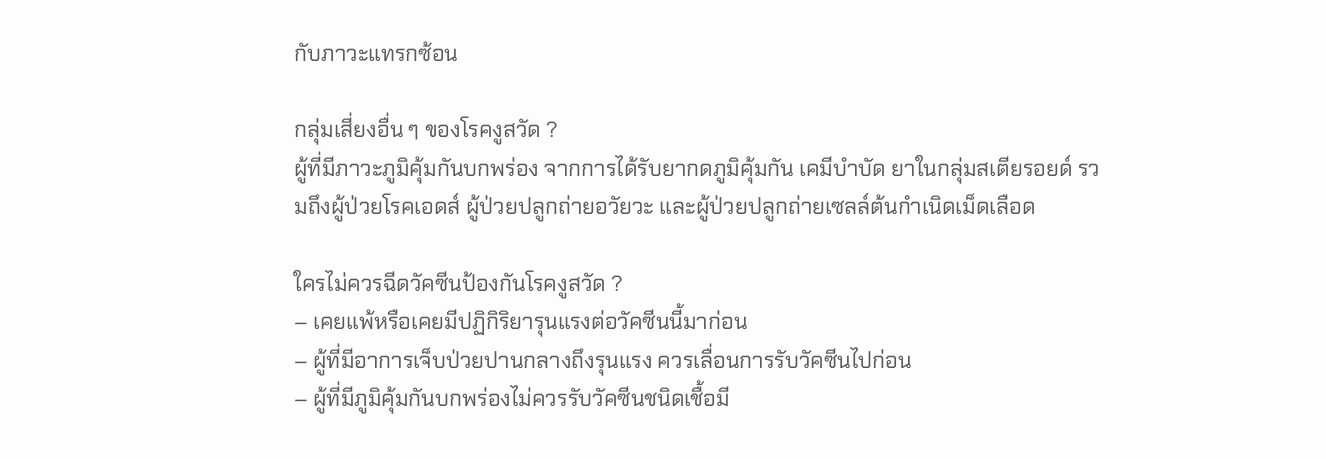กับภาวะแทรกซ้อน

กลุ่มเสี่ยงอื่น ๆ ของโรคงูสวัด ?
ผู้ที่มีภาวะภูมิคุ้มกันบกพร่อง จากการได้รับยากดภูมิคุ้มกัน เคมีบำบัด ยาในกลุ่มสเตียรอยด์ รวมถึงผู้ป่วยโรคเอดส์ ผู้ป่วยปลูกถ่ายอวัยวะ และผู้ป่วยปลูกถ่ายเซลล์ต้นกำเนิดเม็ดเลือด

ใครไม่ควรฉีดวัคซีนป้องกันโรคงูสวัด ?
– เคยแพ้หรือเคยมีปฏิกิริยารุนแรงต่อวัคซีนนี้มาก่อน
– ผู้ที่มีอาการเจ็บป่วยปานกลางถึงรุนแรง ควรเลื่อนการรับวัคซีนไปก่อน
– ผู้ที่มีภูมิคุ้มกันบกพร่องไม่ควรรับวัคซีนชนิดเชื้อมี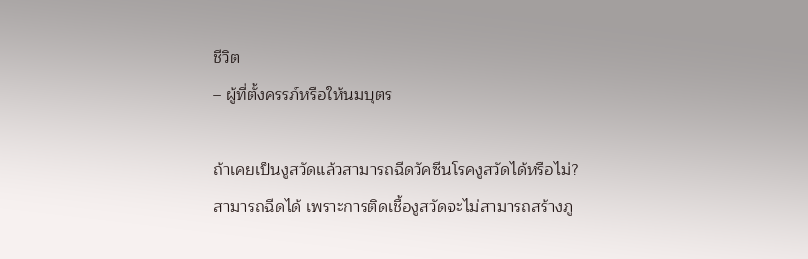ชีวิต
– ผู้ที่ตั้งครรภ์หรือให้นมบุตร

ถ้าเคยเป็นงูสวัดแล้วสามารถฉีดวัคซีนโรคงูสวัดได้หรือไม่?
สามารถฉีดได้ เพราะการติดเชื้องูสวัดจะไม่สามารถสร้างภู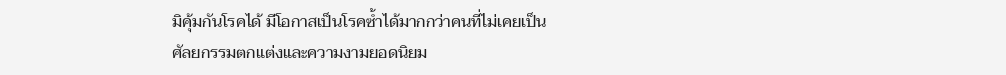มิคุ้มกันโรคได้ มีโอกาสเป็นโรคซ้ำได้มากกว่าคนที่ไม่เคยเป็น
ศัลยกรรมตกแต่งและความงามยอดนิยม